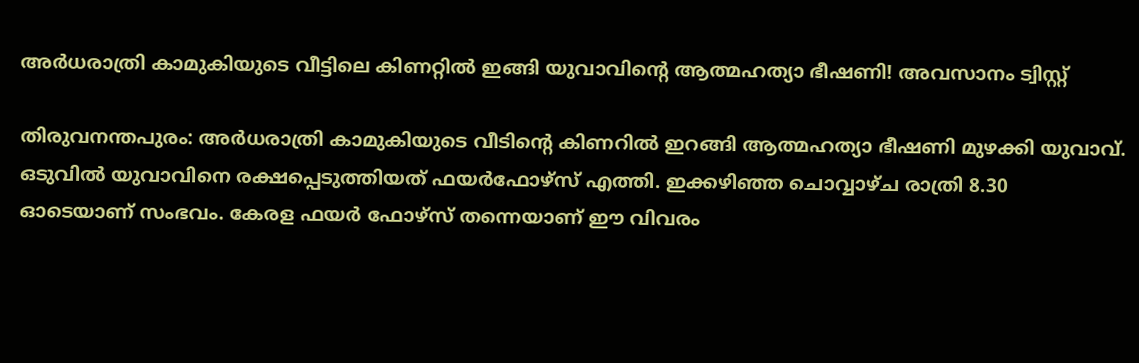അര്‍ധരാത്രി കാമുകിയുടെ വീട്ടിലെ കിണറ്റില്‍ ഇങ്ങി യുവാവിന്റെ ആത്മഹത്യാ ഭീഷണി! അവസാനം ട്വിസ്റ്റ്

തിരുവനന്തപുരം: അര്‍ധരാത്രി കാമുകിയുടെ വീടിന്റെ കിണറില്‍ ഇറങ്ങി ആത്മഹത്യാ ഭീഷണി മുഴക്കി യുവാവ്. ഒടുവില്‍ യുവാവിനെ രക്ഷപ്പെടുത്തിയത് ഫയര്‍ഫോഴ്സ് എത്തി. ഇക്കഴിഞ്ഞ ചൊവ്വാഴ്ച രാത്രി 8.30 ഓടെയാണ് സംഭവം. കേരള ഫയര്‍ ഫോഴ്സ് തന്നെയാണ് ഈ വിവരം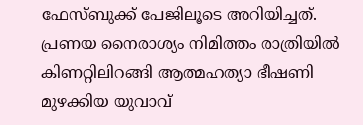ഫേസ്ബുക്ക് പേജിലൂടെ അറിയിച്ചത്. പ്രണയ നൈരാശ്യം നിമിത്തം രാത്രിയില്‍ കിണറ്റിലിറങ്ങി ആത്മഹത്യാ ഭീഷണി മുഴക്കിയ യുവാവ്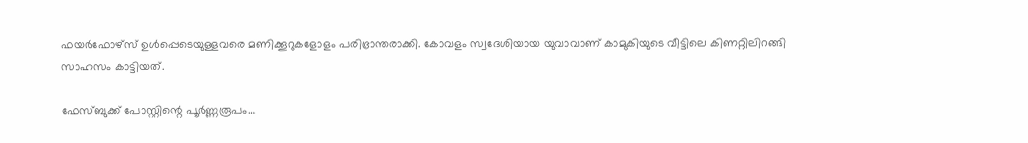ഫയര്‍ഫോഴ്സ് ഉള്‍പ്പെടെയുള്ളവരെ മണിക്കൂറുകളോളം പരിഭ്രാന്തരാക്കി. കോവളം സ്വദേശിയായ യുവാവാണ് കാമുകിയുടെ വീട്ടിലെ കിണറ്റിലിറങ്ങി സാഹസം കാട്ടിയത്.

ഫേസ്ബുക്ക് പോസ്റ്റിന്റെ പൂര്‍ണ്ണരൂപം…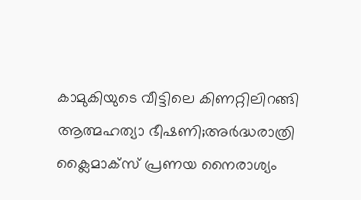കാമുകിയുടെ വീട്ടിലെ കിണറ്റിലിറങ്ങി ആത്മഹത്യാ ഭീഷണി;അര്‍ദ്ധരാത്രി ക്ലൈമാക്സ് പ്രണയ നൈരാശ്യം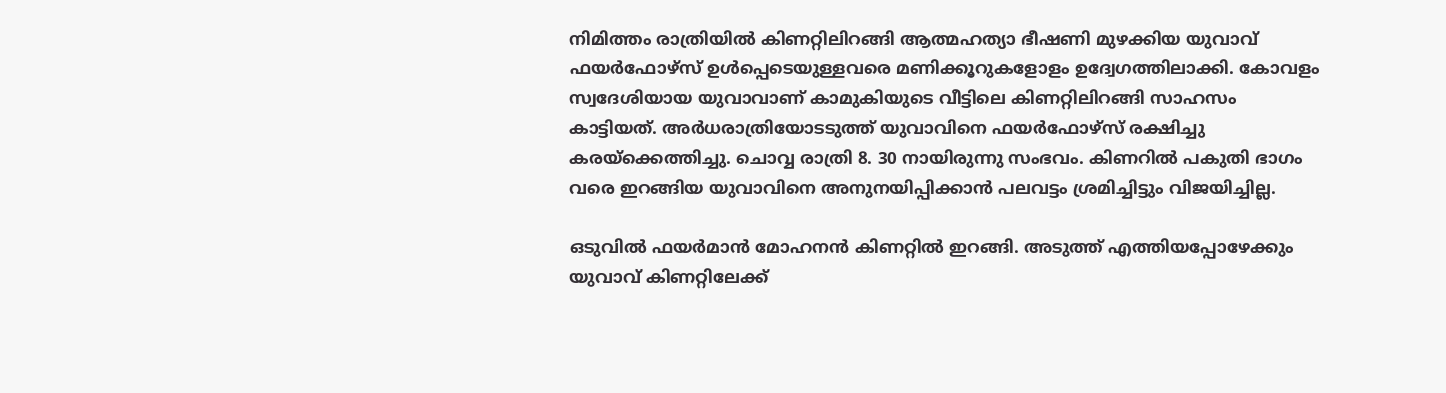നിമിത്തം രാത്രിയില്‍ കിണറ്റിലിറങ്ങി ആത്മഹത്യാ ഭീഷണി മുഴക്കിയ യുവാവ് ഫയര്‍ഫോഴ്സ് ഉള്‍പ്പെടെയുള്ളവരെ മണിക്കൂറുകളോളം ഉദ്വേഗത്തിലാക്കി. കോവളം സ്വദേശിയായ യുവാവാണ് കാമുകിയുടെ വീട്ടിലെ കിണറ്റിലിറങ്ങി സാഹസം കാട്ടിയത്. അര്‍ധരാത്രിയോടടുത്ത് യുവാവിനെ ഫയര്‍ഫോഴ്സ് രക്ഷിച്ചു കരയ്ക്കെത്തിച്ചു. ചൊവ്വ രാത്രി 8. 30 നായിരുന്നു സംഭവം. കിണറില്‍ പകുതി ഭാഗം വരെ ഇറങ്ങിയ യുവാവിനെ അനുനയിപ്പിക്കാന്‍ പലവട്ടം ശ്രമിച്ചിട്ടും വിജയിച്ചില്ല.

ഒടുവില്‍ ഫയര്‍മാന്‍ മോഹനന്‍ കിണറ്റില്‍ ഇറങ്ങി. അടുത്ത് എത്തിയപ്പോഴേക്കും യുവാവ് കിണറ്റിലേക്ക്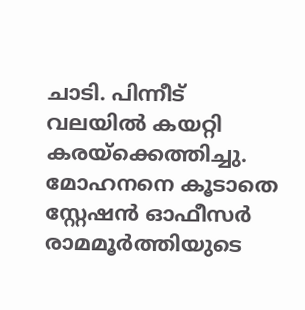ചാടി. പിന്നീട് വലയില്‍ കയറ്റി കരയ്ക്കെത്തിച്ചു. മോഹനനെ കൂടാതെ സ്റ്റേഷന്‍ ഓഫീസര്‍ രാമമൂര്‍ത്തിയുടെ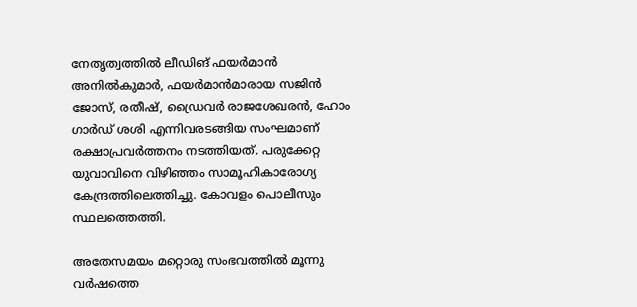നേതൃത്വത്തില്‍ ലീഡിങ് ഫയര്‍മാന്‍ അനില്‍കുമാര്‍, ഫയര്‍മാന്‍മാരായ സജിന്‍ ജോസ്, രതീഷ്, ഡ്രൈവര്‍ രാജശേഖരന്‍, ഹോം ഗാര്‍ഡ് ശശി എന്നിവരടങ്ങിയ സംഘമാണ് രക്ഷാപ്രവര്‍ത്തനം നടത്തിയത്. പരുക്കേറ്റ യുവാവിനെ വിഴിഞ്ഞം സാമൂഹികാരോഗ്യ കേന്ദ്രത്തിലെത്തിച്ചു. കോവളം പൊലീസും സ്ഥലത്തെത്തി.

അതേസമയം മറ്റൊരു സംഭവത്തില്‍ മൂന്നു വര്‍ഷത്തെ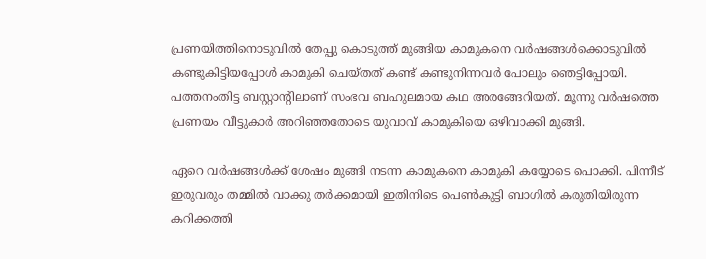പ്രണയിത്തിനൊടുവില്‍ തേപ്പു കൊടുത്ത് മുങ്ങിയ കാമുകനെ വര്‍ഷങ്ങള്‍ക്കൊടുവില്‍ കണ്ടുകിട്ടിയപ്പോള്‍ കാമുകി ചെയ്തത് കണ്ട് കണ്ടുനിന്നവര്‍ പോലും ഞെട്ടിപ്പോയി. പത്തനംതിട്ട ബസ്റ്റാന്റിലാണ് സംഭവ ബഹുലമായ കഥ അരങ്ങേറിയത്. മൂന്നു വര്‍ഷത്തെ പ്രണയം വീട്ടുകാര്‍ അറിഞ്ഞതോടെ യുവാവ് കാമുകിയെ ഒഴിവാക്കി മുങ്ങി.

ഏറെ വര്‍ഷങ്ങള്‍ക്ക് ശേഷം മുങ്ങി നടന്ന കാമുകനെ കാമുകി കയ്യോടെ പൊക്കി. പിന്നീട് ഇരുവരും തമ്മില്‍ വാക്കു തര്‍ക്കമായി ഇതിനിടെ പെണ്‍കുട്ടി ബാഗില്‍ കരുതിയിരുന്ന കറിക്കത്തി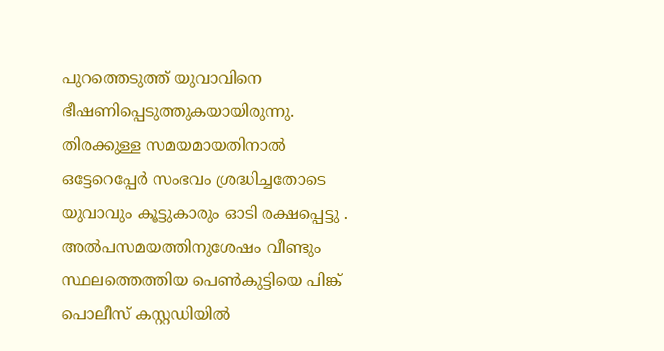പുറത്തെടുത്ത് യുവാവിനെ ഭീഷണിപ്പെടുത്തുകയായിരുന്നു. തിരക്കുള്ള സമയമായതിനാല്‍ ഒട്ടേറെപ്പേര്‍ സംഭവം ശ്രദ്ധിച്ചതോടെ യുവാവും കൂട്ടുകാരും ഓടി രക്ഷപ്പെട്ടു . അല്‍പസമയത്തിനുശേഷം വീണ്ടും സ്ഥലത്തെത്തിയ പെണ്‍കുട്ടിയെ പിങ്ക് പൊലീസ് കസ്റ്റഡിയില്‍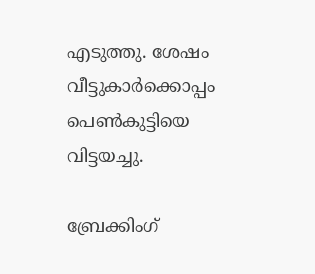എടുത്തു. ശേഷം വീട്ടുകാര്‍ക്കൊപ്പം പെണ്‍കുട്ടിയെ വിട്ടയച്ചു.

ബ്രേക്കിംഗ്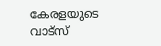കേരളയുടെ വാട്സ്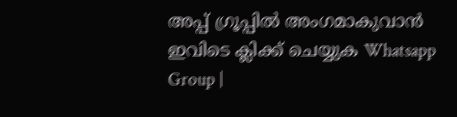അപ്പ് ഗ്രൂപ്പിൽ അംഗമാകുവാൻ ഇവിടെ ക്ലിക്ക് ചെയ്യുക Whatsapp Group |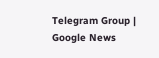Telegram Group | Google News